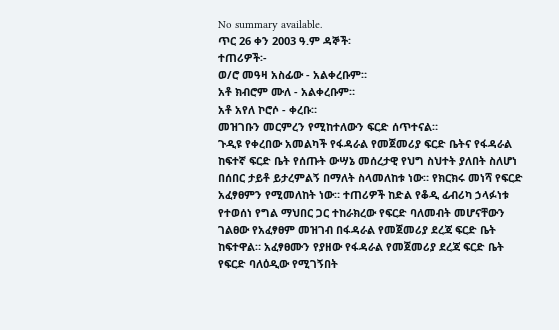No summary available.
ጥር 26 ቀን 2003 ዓ.ም ዳኞች፡
ተጠሪዎች፡-
ወ/ሮ መዓዛ አስፊው - አልቀረቡም።
አቶ ክብሮም ሙለ - አልቀረቡም።
አቶ አየለ ኮሮሶ - ቀረቡ።
መዝገቡን መርምረን የሚከተለውን ፍርድ ሰጥተናል።
ጉዲዩ የቀረበው አመልካች የፋዳራል የመጀመሪያ ፍርድ ቤትና የፋዳራል ከፍተኛ ፍርድ ቤት የሰጡት ውሣኔ መሰረታዊ የህግ ስህተት ያለበት ስለሆነ በሰበር ታይቶ ይታረምልኝ በማለት ስላመለከቱ ነው። የክርክሩ መነሻ የፍርድ አፈፃፀምን የሚመለከት ነው። ተጠሪዎች ከድል የቆዲ ፊብሪካ ኃላፉነቱ የተወሰነ የግል ማህበር ጋር ተከራክረው የፍርድ ባለመብት መሆናቸውን ገልፀው የአፈፃፀም መዝገብ በፋዳራል የመጀመሪያ ደረጃ ፍርድ ቤት ከፍተዋል። አፈፃፀሙን የያዘው የፋዳራል የመጀመሪያ ደረጃ ፍርድ ቤት የፍርድ ባለዕዲው የሚገኝበት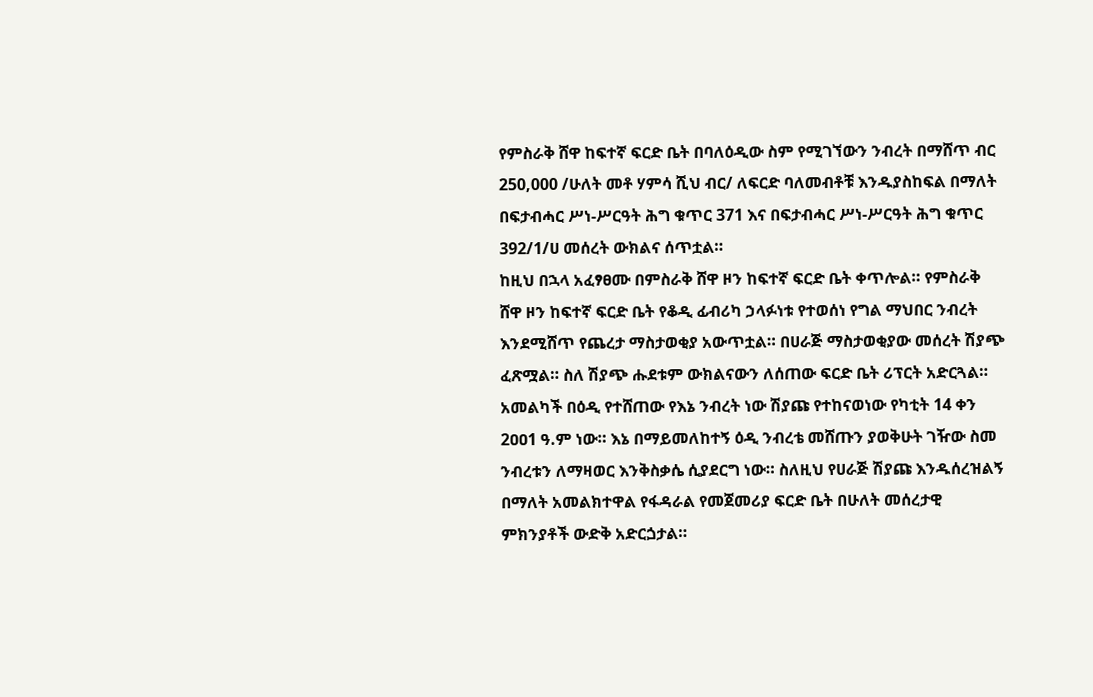የምስራቅ ሸዋ ከፍተኛ ፍርድ ቤት በባለዕዲው ስም የሚገኘውን ንብረት በማሸጥ ብር 250,000 /ሁለት መቶ ሃምሳ ሺህ ብር/ ለፍርድ ባለመብቶቹ እንዱያስከፍል በማለት በፍታብሓር ሥነ-ሥርዓት ሕግ ቁጥር 371 እና በፍታብሓር ሥነ-ሥርዓት ሕግ ቁጥር 392/1/ሀ መሰረት ውክልና ሰጥቷል።
ከዚህ በኋላ አፈፃፀሙ በምስራቅ ሸዋ ዞን ከፍተኛ ፍርድ ቤት ቀጥሎል። የምስራቅ ሸዋ ዞን ከፍተኛ ፍርድ ቤት የቆዲ ፊብሪካ ኃላፉነቱ የተወሰነ የግል ማህበር ንብረት እንደሚሸጥ የጨረታ ማስታወቂያ አውጥቷል። በሀራጅ ማስታወቂያው መሰረት ሽያጭ ፈጽሟል። ስለ ሽያጭ ሑደቱም ውክልናውን ለሰጠው ፍርድ ቤት ሪፕርት አድርጓል። አመልካች በዕዲ የተሸጠው የእኔ ንብረት ነው ሽያጩ የተከናወነው የካቲት 14 ቀን 2ዐዐ1 ዓ.ም ነው። እኔ በማይመለከተኝ ዕዲ ንብረቴ መሸጡን ያወቅሁት ገዥው ስመ ንብረቱን ለማዛወር እንቅስቃሴ ሲያደርግ ነው። ስለዚህ የሀራጅ ሽያጩ እንዱሰረዝልኝ በማለት አመልክተዋል የፋዳራል የመጀመሪያ ፍርድ ቤት በሁለት መሰረታዊ ምክንያቶች ውድቅ አድርጏታል።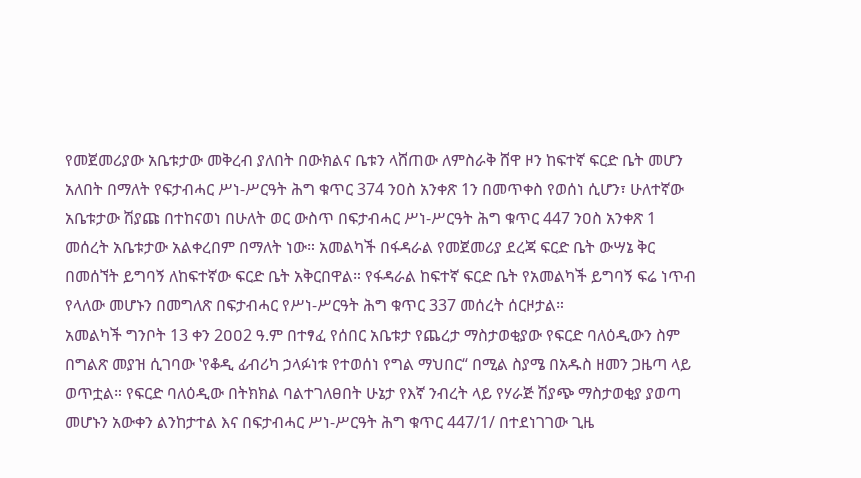የመጀመሪያው አቤቱታው መቅረብ ያለበት በውክልና ቤቱን ላሸጠው ለምስራቅ ሸዋ ዞን ከፍተኛ ፍርድ ቤት መሆን አለበት በማለት የፍታብሓር ሥነ-ሥርዓት ሕግ ቁጥር 374 ንዐስ አንቀጽ 1ን በመጥቀስ የወሰነ ሲሆን፣ ሁለተኛው አቤቱታው ሽያጩ በተከናወነ በሁለት ወር ውስጥ በፍታብሓር ሥነ-ሥርዓት ሕግ ቁጥር 447 ንዐስ አንቀጽ 1 መሰረት አቤቱታው አልቀረበም በማለት ነው። አመልካች በፋዳራል የመጀመሪያ ደረጃ ፍርድ ቤት ውሣኔ ቅር በመሰኘት ይግባኝ ለከፍተኛው ፍርድ ቤት አቅርበዋል። የፋዳራል ከፍተኛ ፍርድ ቤት የአመልካች ይግባኝ ፍሬ ነጥብ የላለው መሆኑን በመግለጽ በፍታብሓር የሥነ-ሥርዓት ሕግ ቁጥር 337 መሰረት ሰርዞታል።
አመልካች ግንቦት 13 ቀን 2ዐዐ2 ዓ.ም በተፃፈ የሰበር አቤቱታ የጨረታ ማስታወቂያው የፍርድ ባለዕዲውን ስም በግልጽ መያዝ ሲገባው ‛የቆዲ ፊብሪካ ኃላፉነቱ የተወሰነ የግል ማህበር“ በሚል ስያሜ በአዱስ ዘመን ጋዜጣ ላይ ወጥቷል። የፍርድ ባለዕዲው በትክክል ባልተገለፀበት ሁኔታ የእኛ ንብረት ላይ የሃራጅ ሽያጭ ማስታወቂያ ያወጣ መሆኑን አውቀን ልንከታተል እና በፍታብሓር ሥነ-ሥርዓት ሕግ ቁጥር 447/1/ በተደነገገው ጊዜ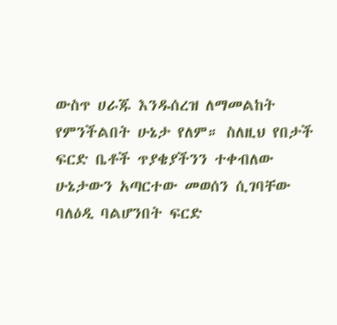ውስጥ ሀራጁ እንዱሰረዝ ለማመልከት የምንችልበት ሁኔታ የለም። ስለዚህ የበታች ፍርድ ቤቶች ጥያቄያችንን ተቀብለው ሁኔታውን አጣርተው መወሰን ሲገባቸው ባለዕዲ ባልሆንበት ፍርድ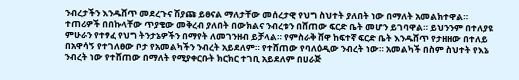ንብረታችን እንዱሸጥ መደረጉና ሽያጩ ይፀናል ማለታቸው መሰረታዊ የህግ ስህተት ያለበት ነው በማለት አመልክተዋል።
ተጠሪዎች በበኩላቸው ጥያቄው መቅረብ ያለበት በውክልና ንብረቱን በሸጠው ፍርድ ቤት መሆን ይገባዋል። ይህንንም በተለያዩ ምሁራን የተፃፈ የህግ ትንታኔዎችን በማየት ለመገንዘብ ይቻላል። የምስራቅ ሸዋ ከፍተኛ ፍርድ ቤት እንዱሸጥ የታዘዘው በተለይ በአዋሳኝ የተገለፀው ቦታ የአመልካችን ንብረት አይደለም። የተሸጠው የባለዕዲው ንብረት ነው። አመልካች በስም ስህተት የእኔ ንብረት ነው የተሸጠው በማለት የሚያቀርቡት ክርክር ተገቢ አይደለም በሀራጅ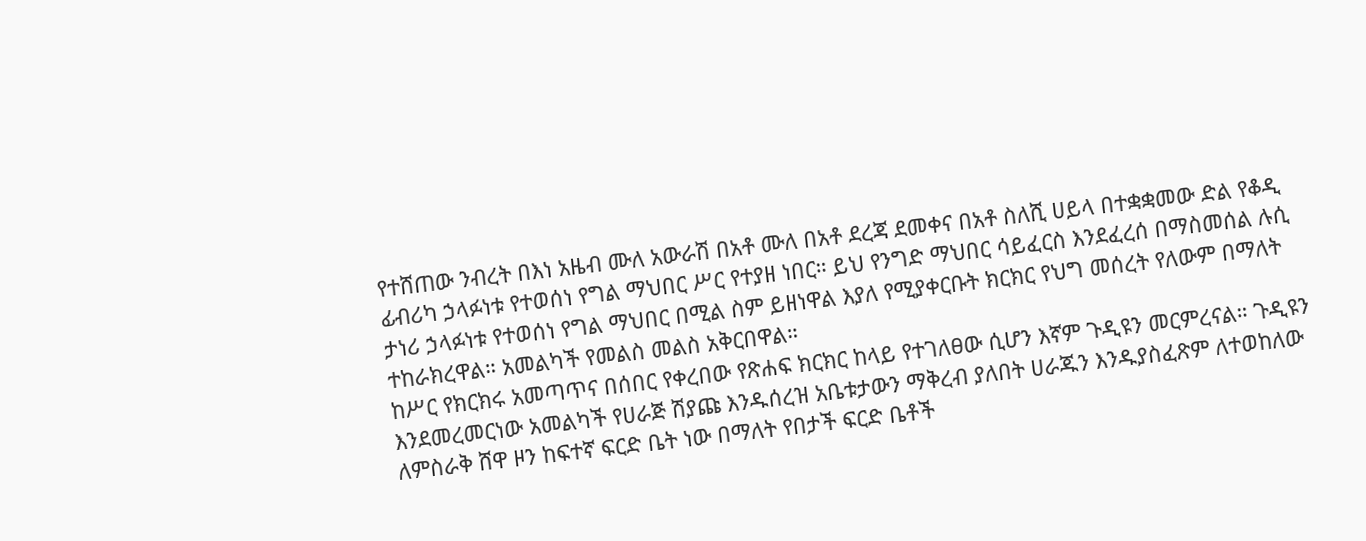የተሸጠው ንብረት በእነ አዜብ ሙለ አውራሽ በአቶ ሙለ በአቶ ደረጃ ደመቀና በአቶ ስለሺ ሀይላ በተቋቋመው ድል የቆዲ ፊብሪካ ኃላፉነቱ የተወሰነ የግል ማህበር ሥር የተያዘ ነበር። ይህ የንግድ ማህበር ሳይፈርስ እንደፈረሰ በማስመሰል ሉሲ ታነሪ ኃላፉነቱ የተወሰነ የግል ማህበር በሚል ስም ይዘነዋል እያለ የሚያቀርቡት ክርክር የህግ መሰረት የለውም በማለት ተከራክረዋል። አመልካች የመልስ መልስ አቅርበዋል።
ከሥር የክርክሩ አመጣጥና በሰበር የቀረበው የጽሐፍ ክርክር ከላይ የተገለፀው ሲሆን እኛም ጉዲዩን መርምረናል። ጉዲዩን እንደመረመርነው አመልካች የሀራጅ ሽያጩ እንዱሰረዝ አቤቱታውን ማቅረብ ያለበት ሀራጁን እንዱያስፈጽም ለተወከለው ለምስራቅ ሸዋ ዞን ከፍተኛ ፍርድ ቤት ነው በማለት የበታች ፍርድ ቤቶች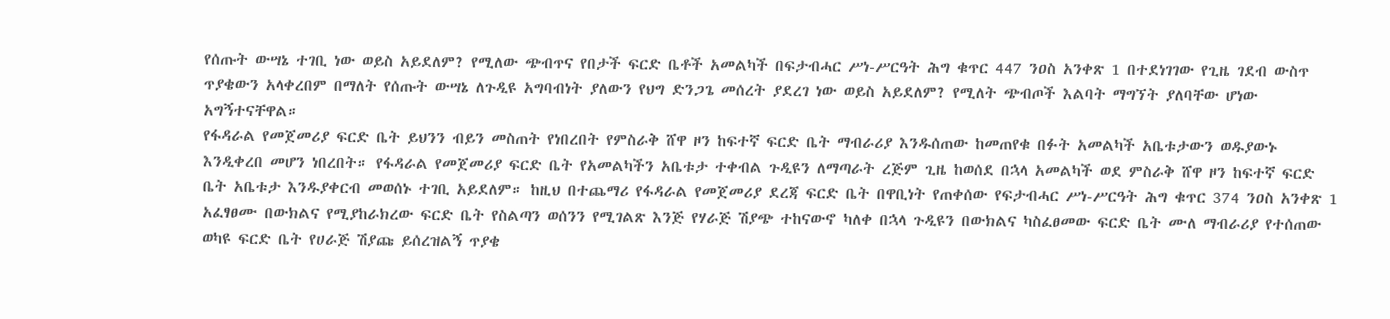የሰጡት ውሣኔ ተገቢ ነው ወይስ አይደለም? የሚለው ጭብጥና የበታች ፍርድ ቤቶች አመልካች በፍታብሓር ሥነ-ሥርዓት ሕግ ቁጥር 447 ንዐስ አንቀጽ 1 በተደነገገው የጊዜ ገደብ ውስጥ ጥያቄውን አላቀረበም በማለት የሰጡት ውሣኔ ለጉዲዩ አግባብነት ያለውን የህግ ድንጋጌ መሰረት ያደረገ ነው ወይስ አይደለም? የሚለት ጭብጦች እልባት ማግኘት ያለባቸው ሆነው አግኝተናቸዋል።
የፋዳራል የመጀመሪያ ፍርድ ቤት ይህንን ብይን መስጠት የነበረበት የምስራቅ ሸዋ ዞን ከፍተኛ ፍርድ ቤት ማብራሪያ እንዱሰጠው ከመጠየቁ በፉት አመልካች አቤቱታውን ወዱያውኑ እንዲቀረበ መሆን ነበረበት። የፋዳራል የመጀመሪያ ፍርድ ቤት የአመልካችን አቤቱታ ተቀብል ጉዲዩን ለማጣራት ረጅም ጊዜ ከወሰደ በኋላ አመልካች ወደ ምስራቅ ሸዋ ዞን ከፍተኛ ፍርድ ቤት አቤቱታ እንዱያቀርብ መወሰኑ ተገቢ አይደለም። ከዚህ በተጨማሪ የፋዳራል የመጀመሪያ ደረጃ ፍርድ ቤት በዋቢነት የጠቀሰው የፍታብሓር ሥነ-ሥርዓት ሕግ ቁጥር 374 ንዐስ አንቀጽ 1 አፈፃፀሙ በውክልና የሚያከራክረው ፍርድ ቤት የስልጣን ወሰንን የሚገልጽ እንጅ የሃራጅ ሽያጭ ተከናውኖ ካለቀ በኋላ ጉዲዩን በውክልና ካስፈፀመው ፍርድ ቤት ሙለ ማብራሪያ የተሰጠው ወካዩ ፍርድ ቤት የሀራጅ ሽያጩ ይሰረዝልኝ ጥያቄ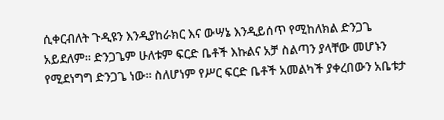ሲቀርብለት ጉዲዩን እንዲያከራክር እና ውሣኔ እንዲይሰጥ የሚከለክል ድንጋጌ አይደለም። ድንጋጌም ሁለቱም ፍርድ ቤቶች እኩልና አቻ ስልጣን ያላቸው መሆኑን የሚደነግግ ድንጋጌ ነው። ስለሆነም የሥር ፍርድ ቤቶች አመልካች ያቀረበውን አቤቱታ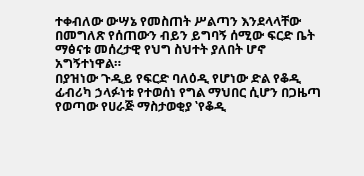ተቀብለው ውሣኔ የመስጠት ሥልጣን እንደላላቸው በመግለጽ የሰጠውን ብይን ይግባኝ ሰሚው ፍርድ ቤት ማፅናቱ መሰረታዊ የህግ ስህተት ያለበት ሆኖ አግኝተነዋል።
በያዝነው ጉዲይ የፍርድ ባለዕዲ የሆነው ድል የቆዲ ፊብሪካ ኃላፉነቱ የተወሰነ የግል ማህበር ሲሆን በጋዜጣ የወጣው የሀራጅ ማስታወቂያ ‛የቆዲ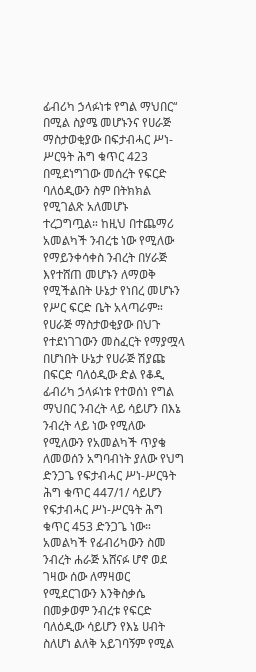ፊብሪካ ኃላፉነቱ የግል ማህበር“ በሚል ስያሜ መሆኑንና የሀራጅ ማስታወቂያው በፍታብሓር ሥነ-ሥርዓት ሕግ ቁጥር 423 በሚደነግገው መሰረት የፍርድ ባለዕዲውን ስም በትክክል የሚገልጽ አለመሆኑ ተረጋግጧል። ከዚህ በተጨማሪ አመልካች ንብረቴ ነው የሚለው የማይንቀሳቀስ ንብረት በሃራጅ እየተሸጠ መሆኑን ለማወቅ የሚችልበት ሁኔታ የነበረ መሆኑን የሥር ፍርድ ቤት አላጣራም። የሀራጅ ማስታወቂያው በህጉ የተደነገገውን መስፈርት የማያሟላ በሆነበት ሁኔታ የሀራጅ ሽያጩ በፍርድ ባለዕዲው ድል የቆዲ ፊብሪካ ኃላፉነቱ የተወሰነ የግል ማህበር ንብረት ላይ ሳይሆን በእኔ ንብረት ላይ ነው የሚለው የሚለውን የአመልካች ጥያቄ ለመወሰን አግባብነት ያለው የህግ ድንጋጌ የፍታብሓር ሥነ-ሥርዓት ሕግ ቁጥር 447/1/ ሳይሆን የፍታብሓር ሥነ-ሥርዓት ሕግ ቁጥር 453 ድንጋጌ ነው።
አመልካች የፊብሪካውን ስመ ንብረት ሐራጅ አሸናፉ ሆኖ ወደ ገዛው ሰው ለማዛወር የሚደርገውን እንቅስቃሴ በመቃወም ንብረቱ የፍርድ ባለዕዲው ሳይሆን የእኔ ሀብት ስለሆነ ልለቅ አይገባኝም የሚል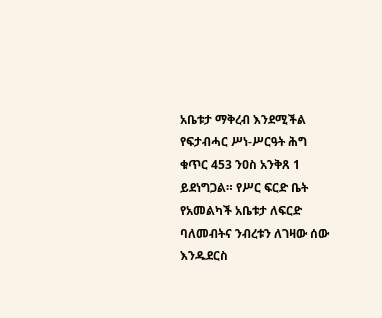አቤቱታ ማቅረብ እንደሚችል የፍታብሓር ሥነ-ሥርዓት ሕግ ቁጥር 453 ንዐስ አንቅጸ 1 ይደነግጋል። የሥር ፍርድ ቤት የአመልካች አቤቱታ ለፍርድ ባለመብትና ንብረቱን ለገዛው ሰው እንዱደርስ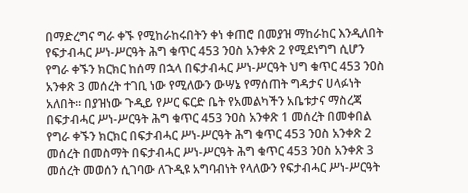በማድረግና ግራ ቀኙ የሚከራከሩበትን ቀነ ቀጠሮ በመያዝ ማከራከር እንዲለበት የፍታብሓር ሥነ-ሥርዓት ሕግ ቁጥር 453 ንዐስ አንቀጽ 2 የሚደነግግ ሲሆን የግራ ቀኙን ክርክር ከሰማ በኋላ በፍታብሓር ሥነ-ሥርዓት ህግ ቁጥር 453 ንዐስ አንቀጽ 3 መሰረት ተገቢ ነው የሚለውን ውሣኔ የማሰጠት ግዳታና ሀላፉነት አለበት። በያዝነው ጉዲይ የሥር ፍርድ ቤት የአመልካችን አቤቱታና ማስረጃ በፍታብሓር ሥነ-ሥርዓት ሕግ ቁጥር 453 ንዐስ አንቀጽ 1 መሰረት በመቀበል የግራ ቀኙን ክርክር በፍታብሓር ሥነ-ሥርዓት ሕግ ቁጥር 453 ንዐስ አንቀጽ 2 መሰረት በመስማት በፍታብሓር ሥነ-ሥርዓት ሕግ ቁጥር 453 ንዐስ አንቀጽ 3 መሰረት መወሰን ሲገባው ለጉዲዩ አግባብነት የላለውን የፍታብሓር ሥነ-ሥርዓት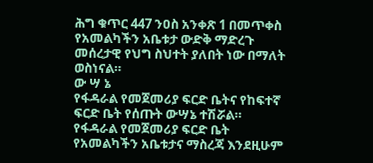ሕግ ቁጥር 447 ንዐስ አንቀጽ 1 በመጥቀስ የአመልካችን አቤቱታ ውድቅ ማድረጉ መሰረታዊ የህግ ስህተት ያለበት ነው በማለት ወስነናል።
ው ሣ ኔ
የፋዳራል የመጀመሪያ ፍርድ ቤትና የከፍተኛ ፍርድ ቤት የሰጡት ውሣኔ ተሽሯል።
የፋዳራል የመጀመሪያ ፍርድ ቤት የአመልካችን አቤቱታና ማስረጃ እንደዚሁም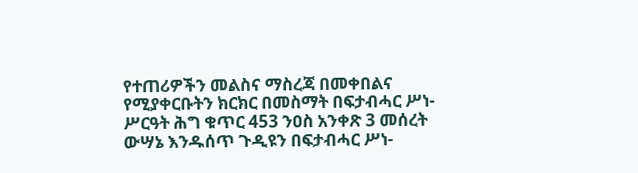የተጠሪዎችን መልስና ማስረጃ በመቀበልና የሚያቀርቡትን ክርክር በመስማት በፍታብሓር ሥነ-ሥርዓት ሕግ ቁጥር 453 ንዐስ አንቀጽ 3 መሰረት ውሣኔ እንዱሰጥ ጉዲዩን በፍታብሓር ሥነ-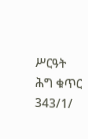ሥርዓት ሕግ ቁጥር 343/1/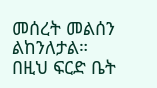መሰረት መልሰን ልከንለታል።
በዚህ ፍርድ ቤት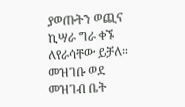ያወጡትን ወጪና ኪሣራ ግራ ቀኙ ለየራሳቸው ይቻለ።
መዝገቡ ወደ መዝገብ ቤት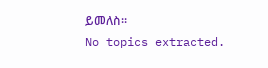ይመለስ።
No topics extracted.